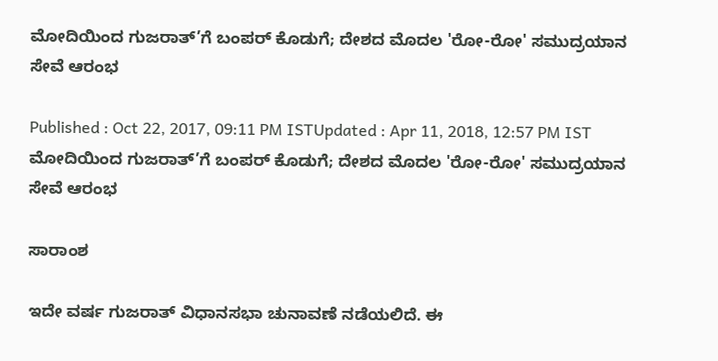ಮೋದಿಯಿಂದ ಗುಜರಾತ್’ಗೆ ಬಂಪರ್ ಕೊಡುಗೆ; ದೇಶದ ಮೊದಲ 'ರೋ-ರೋ' ಸಮುದ್ರಯಾನ ಸೇವೆ ಆರಂಭ

Published : Oct 22, 2017, 09:11 PM ISTUpdated : Apr 11, 2018, 12:57 PM IST
ಮೋದಿಯಿಂದ ಗುಜರಾತ್’ಗೆ ಬಂಪರ್ ಕೊಡುಗೆ; ದೇಶದ ಮೊದಲ 'ರೋ-ರೋ' ಸಮುದ್ರಯಾನ ಸೇವೆ ಆರಂಭ

ಸಾರಾಂಶ

ಇದೇ ವರ್ಷ ಗುಜರಾತ್ ವಿಧಾನಸಭಾ ಚುನಾವಣೆ ನಡೆಯಲಿದೆ. ಈ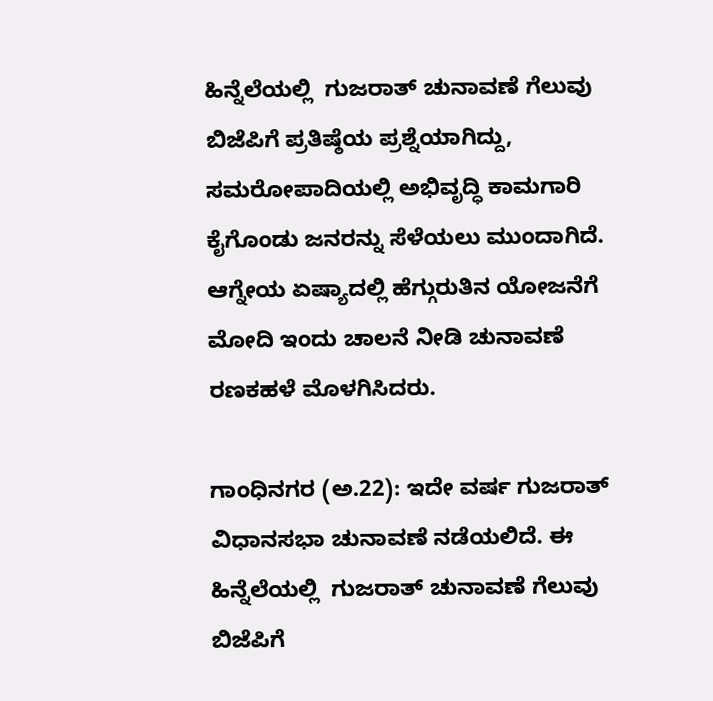ಹಿನ್ನೆಲೆಯಲ್ಲಿ  ಗುಜರಾತ್ ಚುನಾವಣೆ ಗೆಲುವು ಬಿಜೆಪಿಗೆ ಪ್ರತಿಷ್ಠೆಯ ಪ್ರಶ್ನೆಯಾಗಿದ್ದು, ಸಮರೋಪಾದಿಯಲ್ಲಿ ಅಭಿವೃದ್ಧಿ ಕಾಮಗಾರಿ ಕೈಗೊಂಡು ಜನರನ್ನು ಸೆಳೆಯಲು ಮುಂದಾಗಿದೆ. ಆಗ್ನೇಯ ಏಷ್ಯಾದಲ್ಲಿ ಹೆಗ್ಗುರುತಿನ ಯೋಜನೆಗೆ ಮೋದಿ ಇಂದು ಚಾಲನೆ ನೀಡಿ ಚುನಾವಣೆ ರಣಕಹಳೆ ಮೊಳಗಿಸಿದರು.

ಗಾಂಧಿನಗರ (ಅ.22): ಇದೇ ವರ್ಷ ಗುಜರಾತ್ ವಿಧಾನಸಭಾ ಚುನಾವಣೆ ನಡೆಯಲಿದೆ. ಈ ಹಿನ್ನೆಲೆಯಲ್ಲಿ  ಗುಜರಾತ್ ಚುನಾವಣೆ ಗೆಲುವು ಬಿಜೆಪಿಗೆ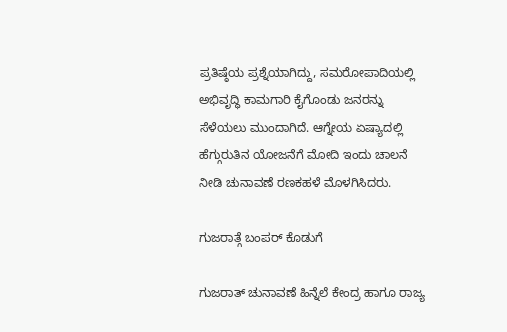ಪ್ರತಿಷ್ಠೆಯ ಪ್ರಶ್ನೆಯಾಗಿದ್ದು, ಸಮರೋಪಾದಿಯಲ್ಲಿ ಅಭಿವೃದ್ಧಿ ಕಾಮಗಾರಿ ಕೈಗೊಂಡು ಜನರನ್ನು ಸೆಳೆಯಲು ಮುಂದಾಗಿದೆ. ಆಗ್ನೇಯ ಏಷ್ಯಾದಲ್ಲಿ ಹೆಗ್ಗುರುತಿನ ಯೋಜನೆಗೆ ಮೋದಿ ಇಂದು ಚಾಲನೆ ನೀಡಿ ಚುನಾವಣೆ ರಣಕಹಳೆ ಮೊಳಗಿಸಿದರು.

ಗುಜರಾತ್ಗೆ ಬಂಪರ್ ಕೊಡುಗೆ

ಗುಜರಾತ್ ಚುನಾವಣೆ ಹಿನ್ನೆಲೆ ಕೇಂದ್ರ ಹಾಗೂ ರಾಜ್ಯ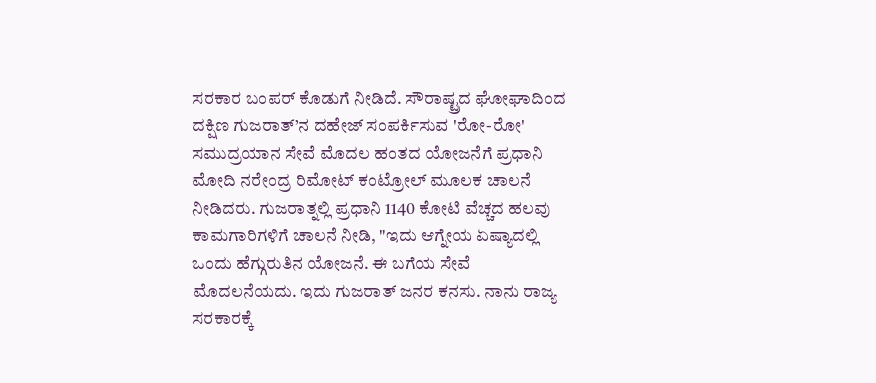ಸರಕಾರ ಬಂಪರ್ ಕೊಡುಗೆ ನೀಡಿದೆ. ಸೌರಾಷ್ಟ್ರದ ಘೋಘಾದಿಂದ ದಕ್ಷಿಣ ಗುಜರಾತ್’ನ ದಹೇಜ್ ಸಂಪರ್ಕಿಸುವ 'ರೋ-ರೋ' ಸಮುದ್ರಯಾನ ಸೇವೆ ಮೊದಲ ಹಂತದ ಯೋಜನೆಗೆ ಪ್ರಧಾನಿ ಮೋದಿ ನರೇಂದ್ರ ರಿಮೋಟ್ ಕಂಟ್ರೋಲ್ ಮೂಲಕ ಚಾಲನೆ ನೀಡಿದರು. ಗುಜರಾತ್ನಲ್ಲಿ ಪ್ರಧಾನಿ 1140 ಕೋಟಿ ವೆಚ್ಚದ ಹಲವು ಕಾಮಗಾರಿಗಳಿಗೆ ಚಾಲನೆ ನೀಡಿ, "ಇದು ಆಗ್ನೇಯ ಏಷ್ಯಾದಲ್ಲಿ ಒಂದು ಹೆಗ್ಗುರುತಿನ ಯೋಜನೆ. ಈ ಬಗೆಯ ಸೇವೆ ಮೊದಲನೆಯದು. ಇದು ಗುಜರಾತ್‌ ಜನರ ಕನಸು. ನಾನು ರಾಜ್ಯ ಸರಕಾರಕ್ಕೆ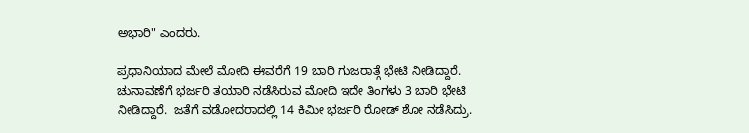ಅಭಾರಿ" ಎಂದರು.

ಪ್ರಧಾನಿಯಾದ ಮೇಲೆ ಮೋದಿ ಈವರೆಗೆ 19 ಬಾರಿ ಗುಜರಾತ್ಗೆ ಭೇಟಿ ನೀಡಿದ್ದಾರೆ. ಚುನಾವಣೆಗೆ ಭರ್ಜರಿ ತಯಾರಿ ನಡೆಸಿರುವ ಮೋದಿ ಇದೇ ತಿಂಗಳು 3 ಬಾರಿ ಭೇಟಿ ನೀಡಿದ್ದಾರೆ.  ಜತೆಗೆ ವಡೋದರಾದಲ್ಲಿ 14 ಕಿಮೀ ಭರ್ಜರಿ ರೋಡ್ ಶೋ ನಡೆಸಿದ್ರು.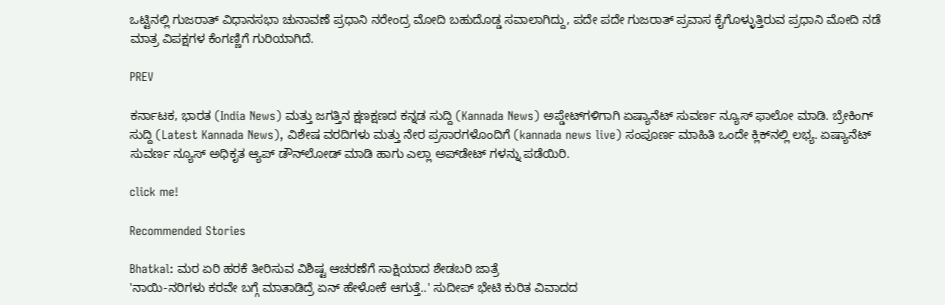ಒಟ್ಟಿನಲ್ಲಿ ಗುಜರಾತ್ ವಿಧಾನಸಭಾ ಚುನಾವಣೆ ಪ್ರಧಾನಿ ನರೇಂದ್ರ ಮೋದಿ ಬಹುದೊಡ್ಡ ಸವಾಲಾಗಿದ್ದು, ಪದೇ ಪದೇ ಗುಜರಾತ್ ಪ್ರವಾಸ ಕೈಗೊಳ್ಳುತ್ತಿರುವ ಪ್ರಧಾನಿ ಮೋದಿ ನಡೆ ಮಾತ್ರ ವಿಪಕ್ಷಗಳ ಕೆಂಗಣ್ಣಿಗೆ ಗುರಿಯಾಗಿದೆ.

PREV

ಕರ್ನಾಟಕ, ಭಾರತ (India News) ಮತ್ತು ಜಗತ್ತಿನ ಕ್ಷಣಕ್ಷಣದ ಕನ್ನಡ ಸುದ್ದಿ (Kannada News) ಅಪ್ಡೇಟ್‌ಗಳಿಗಾಗಿ ಏಷ್ಯಾನೆಟ್ ಸುವರ್ಣ ನ್ಯೂಸ್‌ ಫಾಲೋ ಮಾಡಿ. ಬ್ರೇಕಿಂಗ್ ಸುದ್ದಿ (Latest Kannada News), ವಿಶೇಷ ವರದಿಗಳು ಮತ್ತು ನೇರ ಪ್ರಸಾರಗಳೊಂದಿಗೆ (kannada news live) ಸಂಪೂರ್ಣ ಮಾಹಿತಿ ಒಂದೇ ಕ್ಲಿಕ್‌ನಲ್ಲಿ ಲಭ್ಯ. ಏಷ್ಯಾನೆಟ್ ಸುವರ್ಣ ನ್ಯೂಸ್ ಅಧಿಕೃತ ಆ್ಯಪ್ ಡೌನ್‌ಲೋಡ್ ಮಾಡಿ ಹಾಗು ಎಲ್ಲಾ ಅಪ್‌ಡೇಟ್ ಗಳನ್ನು ಪಡೆಯಿರಿ.

click me!

Recommended Stories

Bhatkal: ಮರ ಏರಿ ಹರಕೆ ತೀರಿಸುವ ವಿಶಿಷ್ಟ ಆಚರಣೆಗೆ ಸಾಕ್ಷಿಯಾದ ಶೇಡಬರಿ ಜಾತ್ರೆ
'ನಾಯಿ-ನರಿಗಳು ಕರವೇ ಬಗ್ಗೆ ಮಾತಾಡಿದ್ರೆ ಏನ್‌ ಹೇಳೋಕೆ ಆಗುತ್ತೆ..' ಸುದೀಪ್‌ ಭೇಟಿ ಕುರಿತ ವಿವಾದದ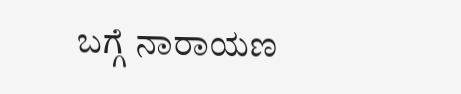ಬಗ್ಗೆ ನಾರಾಯಣ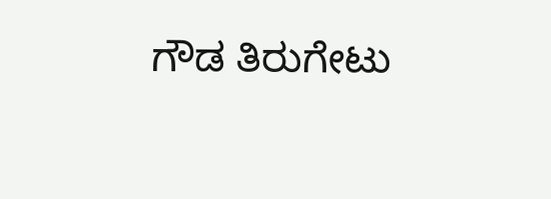ಗೌಡ ತಿರುಗೇಟು